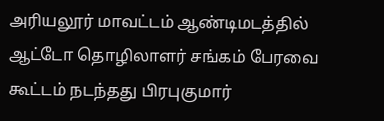அரியலூர் மாவட்டம் ஆண்டிமடத்தில் ஆட்டோ தொழிலாளர் சங்கம் பேரவை கூட்டம் நடந்தது பிரபுகுமார்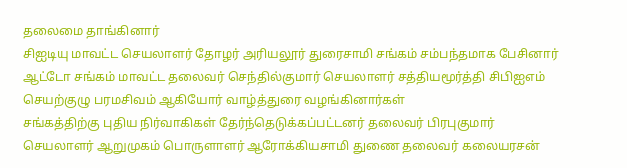தலைமை தாங்கினார்
சிஐடியு மாவட்ட செயலாளர் தோழர் அரியலூர் துரைசாமி சங்கம் சம்பந்தமாக பேசினார் ஆட்டோ சங்கம் மாவட்ட தலைவர் செந்தில்குமார் செயலாளர் சத்தியமூர்த்தி சிபிஐஎம் செயற்குழு பரமசிவம் ஆகியோர் வாழ்த்துரை வழங்கினார்கள்
சங்கத்திற்கு புதிய நிர்வாகிகள் தேர்ந்தெடுக்கப்பட்டனர் தலைவர் பிரபுகுமார் செயலாளர் ஆறுமுகம் பொருளாளர் ஆரோக்கியசாமி துணை தலைவர் கலையரசன்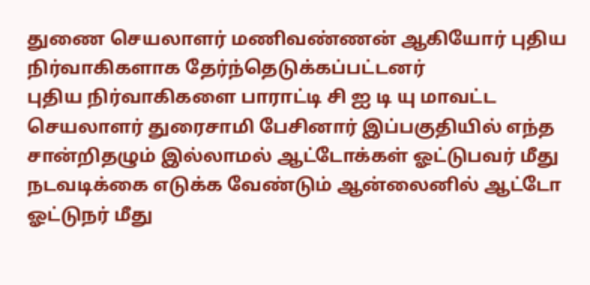துணை செயலாளர் மணிவண்ணன் ஆகியோர் புதிய நிர்வாகிகளாக தேர்ந்தெடுக்கப்பட்டனர்
புதிய நிர்வாகிகளை பாராட்டி சி ஐ டி யு மாவட்ட செயலாளர் துரைசாமி பேசினார் இப்பகுதியில் எந்த சான்றிதழும் இல்லாமல் ஆட்டோக்கள் ஓட்டுபவர் மீது நடவடிக்கை எடுக்க வேண்டும் ஆன்லைனில் ஆட்டோ ஓட்டுநர் மீது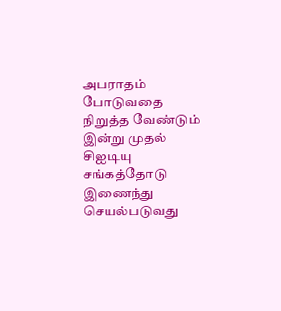அபராதம் போடுவதை நிறுத்த வேண்டும் இன்று முதல் சிஐடியு சங்கத்தோடு இணைந்து செயல்படுவது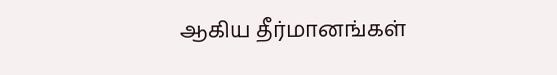ஆகிய தீர்மானங்கள்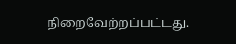நிறைவேற்றப்பட்டது.